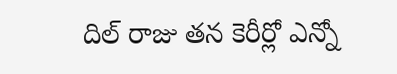దిల్ రాజు తన కెరీర్లో ఎన్నో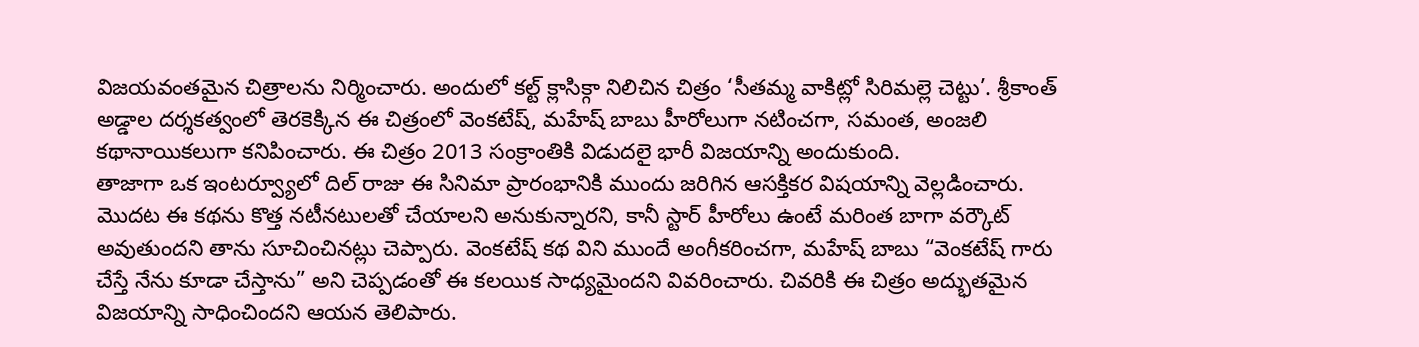విజయవంతమైన చిత్రాలను నిర్మించారు. అందులో కల్ట్ క్లాసిక్గా నిలిచిన చిత్రం ‘సీతమ్మ వాకిట్లో సిరిమల్లె చెట్టు’. శ్రీకాంత్ అడ్డాల దర్శకత్వంలో తెరకెక్కిన ఈ చిత్రంలో వెంకటేష్, మహేష్ బాబు హీరోలుగా నటించగా, సమంత, అంజలి కథానాయికలుగా కనిపించారు. ఈ చిత్రం 2013 సంక్రాంతికి విడుదలై భారీ విజయాన్ని అందుకుంది.
తాజాగా ఒక ఇంటర్వ్యూలో దిల్ రాజు ఈ సినిమా ప్రారంభానికి ముందు జరిగిన ఆసక్తికర విషయాన్ని వెల్లడించారు. మొదట ఈ కథను కొత్త నటీనటులతో చేయాలని అనుకున్నారని, కానీ స్టార్ హీరోలు ఉంటే మరింత బాగా వర్కౌట్ అవుతుందని తాను సూచించినట్లు చెప్పారు. వెంకటేష్ కథ విని ముందే అంగీకరించగా, మహేష్ బాబు “వెంకటేష్ గారు చేస్తే నేను కూడా చేస్తాను” అని చెప్పడంతో ఈ కలయిక సాధ్యమైందని వివరించారు. చివరికి ఈ చిత్రం అద్భుతమైన విజయాన్ని సాధించిందని ఆయన తెలిపారు.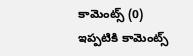కామెంట్స్ (0)
ఇప్పటికి కామెంట్స్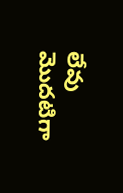లేవు
మొదటిగా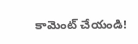కామెంట్ చేయండి!